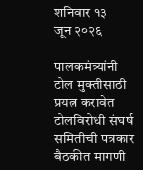शनिवार १३
जून २०२६

पालकमंत्र्यांनी टोल मुक्तीसाठी प्रयत्न करावेत
टोलविरोधी संघर्ष समितीची पत्रकार बैठकीत मागणी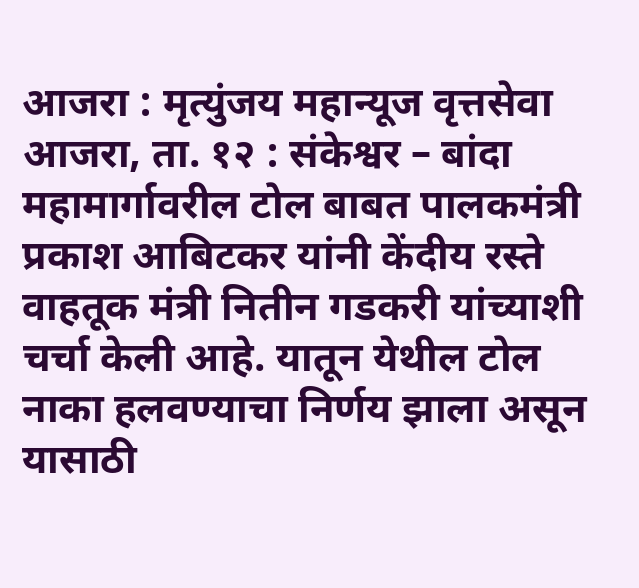आजरा : मृत्युंजय महान्यूज वृत्तसेवा
आजरा, ता. १२ : संकेश्वर – बांदा महामार्गावरील टोल बाबत पालकमंत्री प्रकाश आबिटकर यांनी केंदीय रस्ते वाहतूक मंत्री नितीन गडकरी यांच्याशी चर्चा केली आहे. यातून येथील टोल नाका हलवण्याचा निर्णय झाला असून यासाठी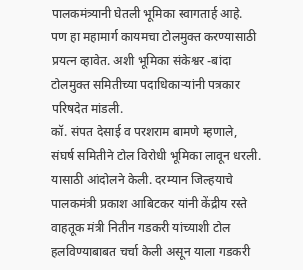पालकमंत्र्यानी घेतली भूमिका स्वागतार्ह आहे. पण हा महामार्ग कायमचा टोलमुक्त करण्यासाठी प्रयत्न व्हावेत. अशी भूमिका संकेश्वर -बांदा टोलमुक्त समितीच्या पदाधिकाऱ्यांनी पत्रकार परिषदेत मांडली.
कॉ. संपत देसाई व परशराम बामणे म्हणाले, संघर्ष समितीने टोल विरोधी भूमिका लावून धरली. यासाठी आंदोलने केली. दरम्यान जिल्हयाचे पालकमंत्री प्रकाश आबिटकर यांनी केंद्रीय रस्ते वाहतूक मंत्री नितीन गडकरी यांच्याशी टोल हलविण्याबाबत चर्चा केली असून याला गडकरी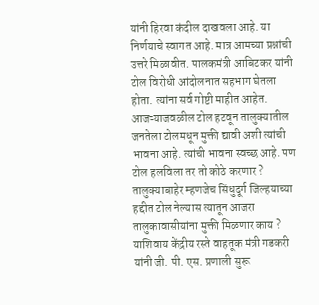यांनी हिरवा कंदील दाखवला आहे. या निर्णयाचे स्वागत आहे. मात्र आमच्या प्रश्नांची उत्तरे मिळावीत. पालकमंत्री आबिटकर यांनी टोल विरोधी आंदोलनात सहभाग घेतला होता. त्यांना सर्व गोष्टी माहीत आहेत. आजऱ्याजवळील टोल हटवून तालुक्यातील जनतेला टोलमधून मुक्ती द्यावी अशी त्यांची भावना आहे. त्यांची भावना स्वच्छ आहे. पण टोल हलविला तर तो कोठे करणार ? तालुक्याबाहेर म्हणजेच सिंधुदूर्ग जिल्हयाच्या हद्दीत टोल नेल्यास त्यातून आजरा तालुकावासीयांना मुक्ती मिळणार काय ? याशिवाय केंद्रीय रस्ते वाहतूक मंत्री गडकरी यांनी जी. पी. एस. प्रणाली सुरू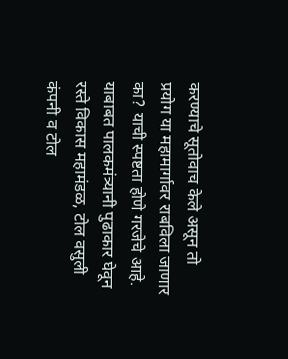करण्याचे सूतोवाच केले असून तो प्रयोग या महामार्गावर राबविला जाणार का? याची स्पष्टता होणे गरजेचे आहे. याबाबत पालकमंत्र्यानी पुढाकार घेवून रस्ते विकास महामंडळ, टोल वसुली कंपनी व टोल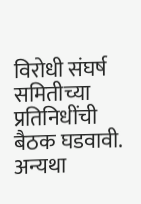विरोधी संघर्ष समितीच्या प्रतिनिधींची बैठक घडवावी. अन्यथा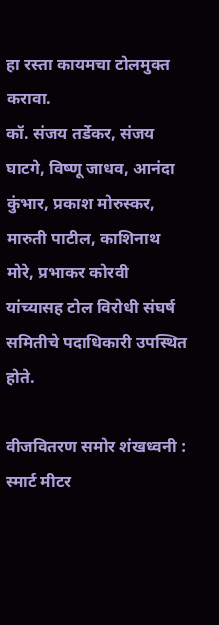हा रस्ता कायमचा टोलमुक्त करावा.
कॉ. संजय तर्डेकर, संजय घाटगे, विष्णू जाधव, आनंदा कुंभार, प्रकाश मोरुस्कर, मारुती पाटील, काशिनाथ मोरे, प्रभाकर कोरवी यांच्यासह टोल विरोधी संघर्ष समितीचे पदाधिकारी उपस्थित होते.

वीजवितरण समोर शंखध्वनी : स्मार्ट मीटर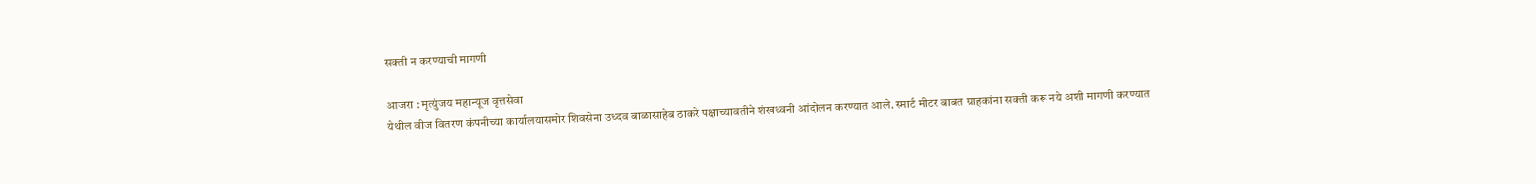सक्ती न करण्याची मागणी

आजरा : मृत्युंजय महान्यूज वृत्तसेवा
येथील वीज वितरण कंपनीच्या कार्यालयासमोर शिवसेना उध्दव बाळासाहेब ठाकरे पक्षाच्यावतीने शंखध्वनी आंदोलन करण्यात आले. स्मार्ट मीटर बाबत ग्राहकांना सक्ती करू नये अशी मागणी करण्यात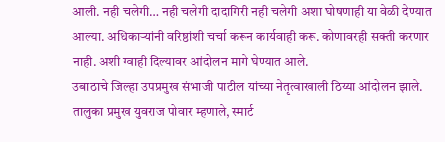आली. नही चलेगी… नही चलेगी दादागिरी नही चलेगी अशा घोषणाही या वेळी देण्यात आल्या. अधिकाऱ्यांनी वरिष्ठांशी चर्चा करून कार्यवाही करू. कोणावरही सक्ती करणार नाही. अशी ग्वाही दिल्यावर आंदोलन मागे घेण्यात आले.
उबाठाचे जिल्हा उपप्रमुख संभाजी पाटील यांच्या नेतृत्वाखाली ठिय्या आंदोलन झाले. तालुका प्रमुख युवराज पोवार म्हणाले, स्मार्ट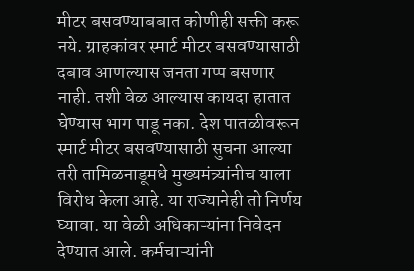मीटर बसवण्याबबात कोणीही सक्ती करू नये. ग्राहकांवर स्मार्ट मीटर बसवण्यासाठी दबाव आणल्यास जनता गप्प बसणार नाही. तशी वेळ आल्यास कायदा हातात घेण्यास भाग पाडू नका. देश पातळीवरून स्मार्ट मीटर बसवण्यासाठी सुचना आल्या तरी तामिळनाडूमधे मुख्यमंत्र्यांनीच याला विरोध केला आहे. या राज्यानेही तो निर्णय घ्यावा. या वेळी अधिकाऱ्यांना निवेदन देण्यात आले. कर्मचाऱ्यांनी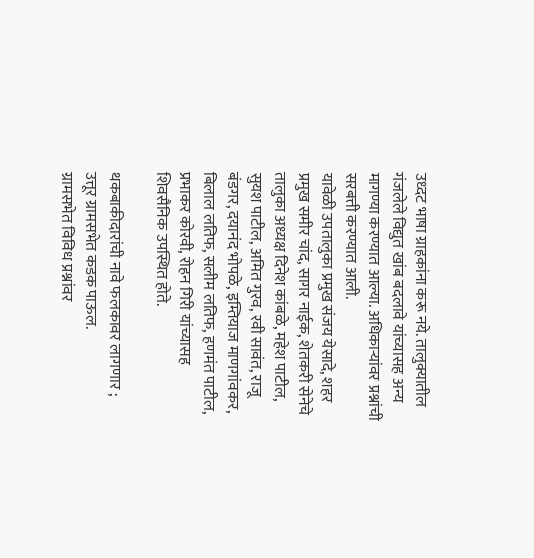उध्दट भाषा ग्राहकांना करू नये. तालुक्यातील गंजलेले विद्युत खांब बदलावे यांच्यासह अन्य मागण्या करण्यात आल्या. अधिकाऱ्यांवर प्रश्नांची सरबत्ती करण्यात आली.
यावेळी उपतालुका प्रमुख संजय येसादे, शहर प्रमुख समीर चांद, सागर नाईक, शेतकरी सेनेचे तालुका अध्यक्ष दिनेश कांबळे, महेश पाटील, सुयश पाटील, अमित गुरव, रवी सावंत, राजू बंडगर, दयानंद भोपळे, इम्तियाज माणगांवकर, बिलाल लतिफ, सलीम लतिफ, हणमंत पाटील, प्रभाकर कोरवी, रोहन गिरी यांच्यासह शिवसैनिक उपस्थित होते.

थकबाकीदारांची नावे फलकावर लागणार ; उत्तूर ग्रामसभेत कडक पाऊल.
ग्रामसभेत विविध प्रश्नांवर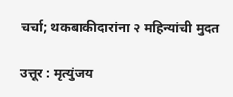चर्चा; थकबाकीदारांना २ महिन्यांची मुदत

उत्तूर : मृत्युंजय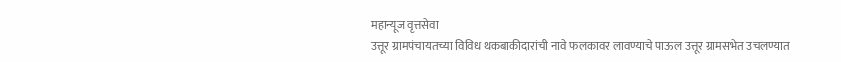महान्यूज वृत्तसेवा
उत्तूर ग्रामपंचायतच्या विविध थकबाकीदारांची नावे फलकावर लावण्याचे पाऊल उत्तूर ग्रामसभेत उचलण्यात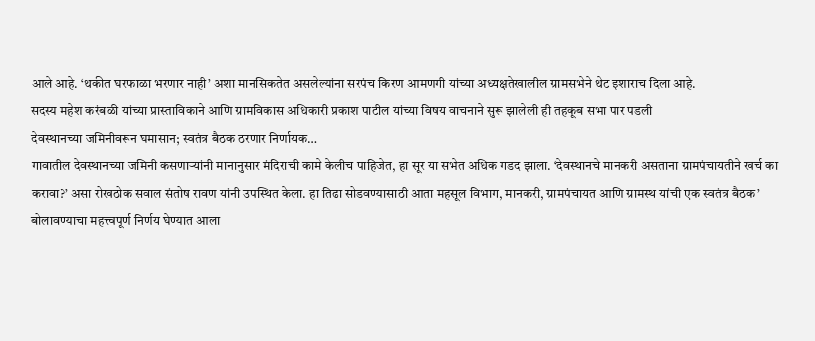आले आहे. ‘थकीत घरफाळा भरणार नाही’ अशा मानसिकतेत असलेल्यांना सरपंच किरण आमणगी यांच्या अध्यक्षतेखालील ग्रामसभेने थेट इशाराच दिला आहे.
सदस्य महेश करंबळी यांच्या प्रास्ताविकाने आणि ग्रामविकास अधिकारी प्रकाश पाटील यांच्या विषय वाचनाने सुरू झालेली ही तहकूब सभा पार पडली
देवस्थानच्या जमिनीवरून घमासान; स्वतंत्र बैठक ठरणार निर्णायक…
गावातील देवस्थानच्या जमिनी कसणाऱ्यांनी मानानुसार मंदिराची कामे केलीच पाहिजेत, हा सूर या सभेत अधिक गडद झाला. ‘देवस्थानचे मानकरी असताना ग्रामपंचायतीने खर्च का करावा?’ असा रोखठोक सवाल संतोष रावण यांनी उपस्थित केला. हा तिढा सोडवण्यासाठी आता महसूल विभाग, मानकरी, ग्रामपंचायत आणि ग्रामस्थ यांची एक स्वतंत्र बैठक’ बोलावण्याचा महत्त्वपूर्ण निर्णय घेण्यात आला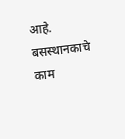आहे.
बसस्थानकाचे काम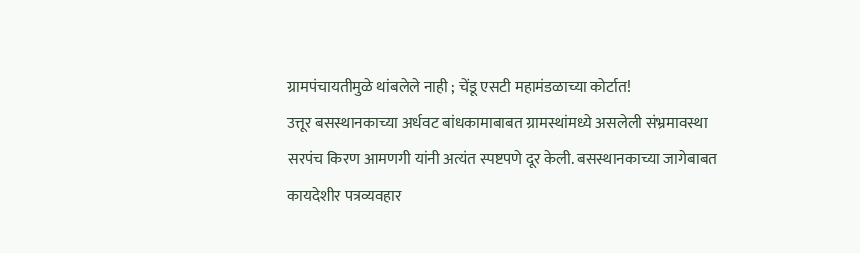ग्रामपंचायतीमुळे थांबलेले नाही ; चेंडू एसटी महामंडळाच्या कोर्टात!
उत्तूर बसस्थानकाच्या अर्धवट बांधकामाबाबत ग्रामस्थांमध्ये असलेली संभ्रमावस्था सरपंच किरण आमणगी यांनी अत्यंत स्पष्टपणे दूर केली. बसस्थानकाच्या जागेबाबत कायदेशीर पत्रव्यवहार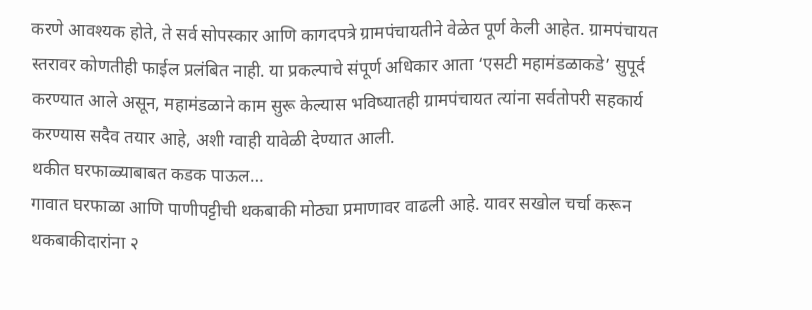करणे आवश्यक होते, ते सर्व सोपस्कार आणि कागदपत्रे ग्रामपंचायतीने वेळेत पूर्ण केली आहेत. ग्रामपंचायत स्तरावर कोणतीही फाईल प्रलंबित नाही. या प्रकल्पाचे संपूर्ण अधिकार आता ‘एसटी महामंडळाकडे’ सुपूर्द करण्यात आले असून, महामंडळाने काम सुरू केल्यास भविष्यातही ग्रामपंचायत त्यांना सर्वतोपरी सहकार्य करण्यास सदैव तयार आहे, अशी ग्वाही यावेळी देण्यात आली.
थकीत घरफाळ्याबाबत कडक पाऊल…
गावात घरफाळा आणि पाणीपट्टीची थकबाकी मोठ्या प्रमाणावर वाढली आहे. यावर सखोल चर्चा करून थकबाकीदारांना २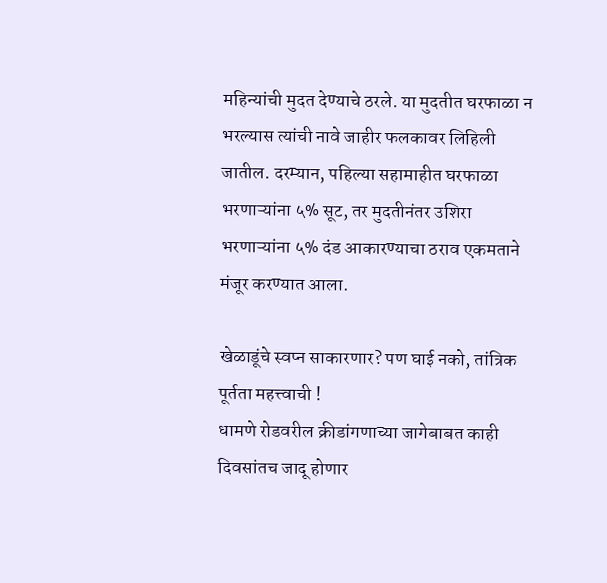महिन्यांची मुदत देण्याचे ठरले. या मुदतीत घरफाळा न भरल्यास त्यांची नावे जाहीर फलकावर लिहिली जातील. दरम्यान, पहिल्या सहामाहीत घरफाळा भरणाऱ्यांना ५% सूट, तर मुदतीनंतर उशिरा भरणाऱ्यांना ५% दंड आकारण्याचा ठराव एकमताने मंजूर करण्यात आला.

खेळाडूंचे स्वप्न साकारणार? पण घाई नको, तांत्रिक पूर्तता महत्त्वाची !
धामणे रोडवरील क्रीडांगणाच्या जागेबाबत काही दिवसांतच जादू होणार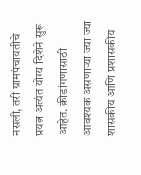नसली, तरी ग्रामपंचायतीचे प्रयत्न अत्यंत योग्य दिशेने सुरू आहेत. क्रीडांगणासाठी आवश्यक असणाऱ्या ज्या ज्या शासकीय आणि प्रशासकीय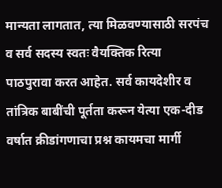मान्यता लागतात, त्या मिळवण्यासाठी सरपंच व सर्व सदस्य स्वतः वैयक्तिक रित्या पाठपुरावा करत आहेत. सर्व कायदेशीर व तांत्रिक बाबींची पूर्तता करून येत्या एक-दीड वर्षात क्रीडांगणाचा प्रश्न कायमचा मार्गी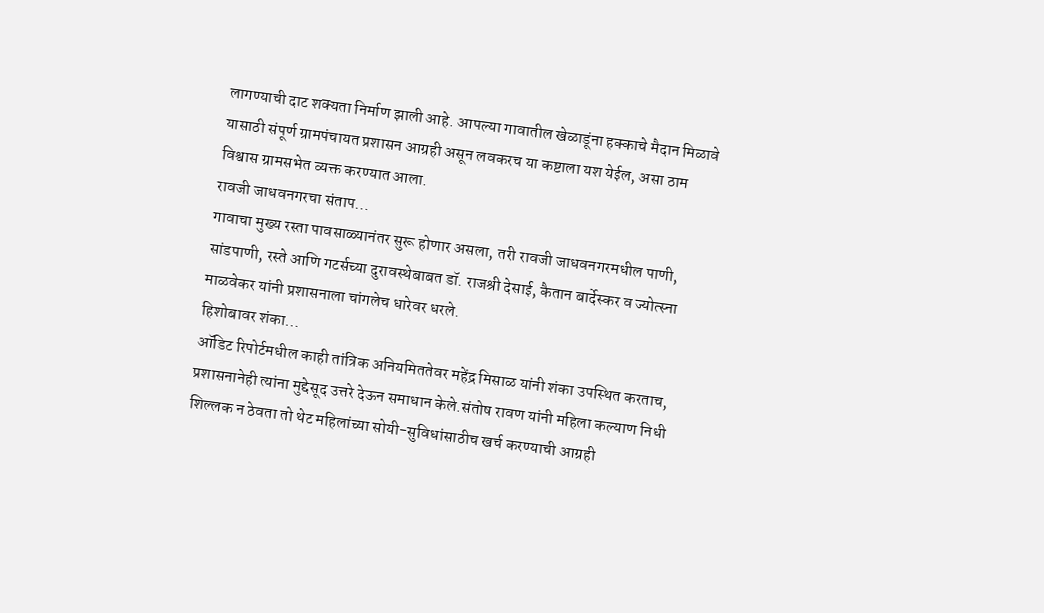लागण्याची दाट शक्यता निर्माण झाली आहे. आपल्या गावातील खेळाडूंना हक्काचे मैदान मिळावे यासाठी संपूर्ण ग्रामपंचायत प्रशासन आग्रही असून लवकरच या कष्टाला यश येईल, असा ठाम विश्वास ग्रामसभेत व्यक्त करण्यात आला.
रावजी जाधवनगरचा संताप…
गावाचा मुख्य रस्ता पावसाळ्यानंतर सुरू होणार असला, तरी रावजी जाधवनगरमधील पाणी, सांडपाणी, रस्ते आणि गटर्सच्या दुरावस्थेबाबत डॉ. राजश्री देसाई, कैतान बार्देस्कर व ज्योत्स्ना माळवेकर यांनी प्रशासनाला चांगलेच धारेवर धरले.
हिशोबावर शंका…
ऑडिट रिपोर्टमधील काही तांत्रिक अनियमिततेवर महेंद्र मिसाळ यांनी शंका उपस्थित करताच, प्रशासनानेही त्यांना मुद्देसूद उत्तरे देऊन समाधान केले.संतोष रावण यांनी महिला कल्याण निधी शिल्लक न ठेवता तो थेट महिलांच्या सोयी-सुविधांसाठीच खर्च करण्याची आग्रही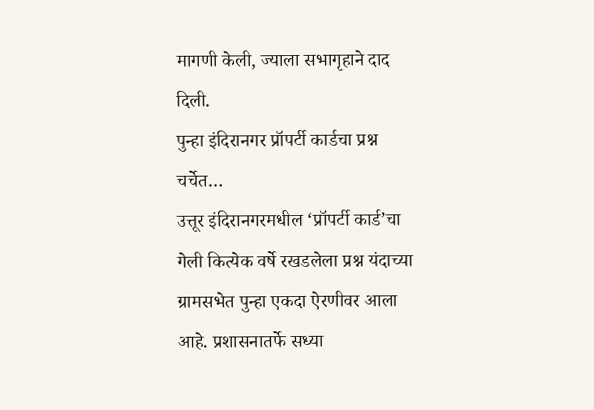मागणी केली, ज्याला सभागृहाने दाद दिली.
पुन्हा इंदिरानगर प्रॉपर्टी कार्डचा प्रश्न चर्चेत…
उत्तूर इंदिरानगरमधील ‘प्रॉपर्टी कार्ड’चा गेली कित्येक वर्षे रखडलेला प्रश्न यंदाच्या ग्रामसभेत पुन्हा एकदा ऐरणीवर आला आहे. प्रशासनातर्फे सध्या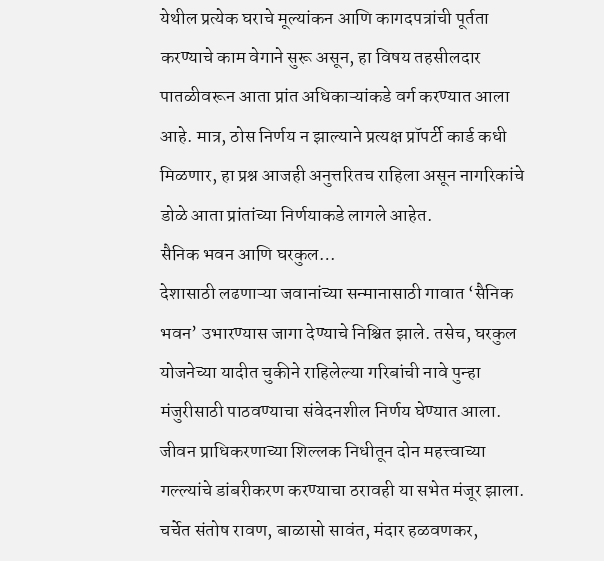येथील प्रत्येक घराचे मूल्यांकन आणि कागदपत्रांची पूर्तता करण्याचे काम वेगाने सुरू असून, हा विषय तहसीलदार पातळीवरून आता प्रांत अधिकाऱ्यांकडे वर्ग करण्यात आला आहे. मात्र, ठोस निर्णय न झाल्याने प्रत्यक्ष प्रॉपर्टी कार्ड कधी मिळणार, हा प्रश्न आजही अनुत्तरितच राहिला असून नागरिकांचे डोळे आता प्रांतांच्या निर्णयाकडे लागले आहेत.
सैनिक भवन आणि घरकुल…
देशासाठी लढणाऱ्या जवानांच्या सन्मानासाठी गावात ‘सैनिक भवन’ उभारण्यास जागा देण्याचे निश्चित झाले. तसेच, घरकुल योजनेच्या यादीत चुकीने राहिलेल्या गरिबांची नावे पुन्हा मंजुरीसाठी पाठवण्याचा संवेदनशील निर्णय घेण्यात आला.
जीवन प्राधिकरणाच्या शिल्लक निधीतून दोन महत्त्वाच्या गल्ल्यांचे डांबरीकरण करण्याचा ठरावही या सभेत मंजूर झाला.
चर्चेत संतोष रावण, बाळासो सावंत, मंदार हळवणकर,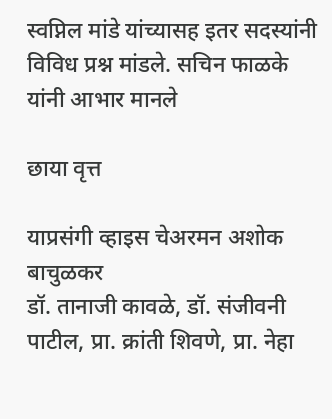स्वप्निल मांडे यांच्यासह इतर सदस्यांनी विविध प्रश्न मांडले. सचिन फाळके यांनी आभार मानले

छाया वृत्त

याप्रसंगी व्हाइस चेअरमन अशोक बाचुळकर
डॉ. तानाजी कावळे, डॉ. संजीवनी पाटील, प्रा. क्रांती शिवणे, प्रा. नेहा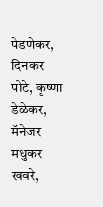पेडणेकर, दिनकर पोटे, कृष्णा डेळेकर, मॅनेजर मधुकर खवरे,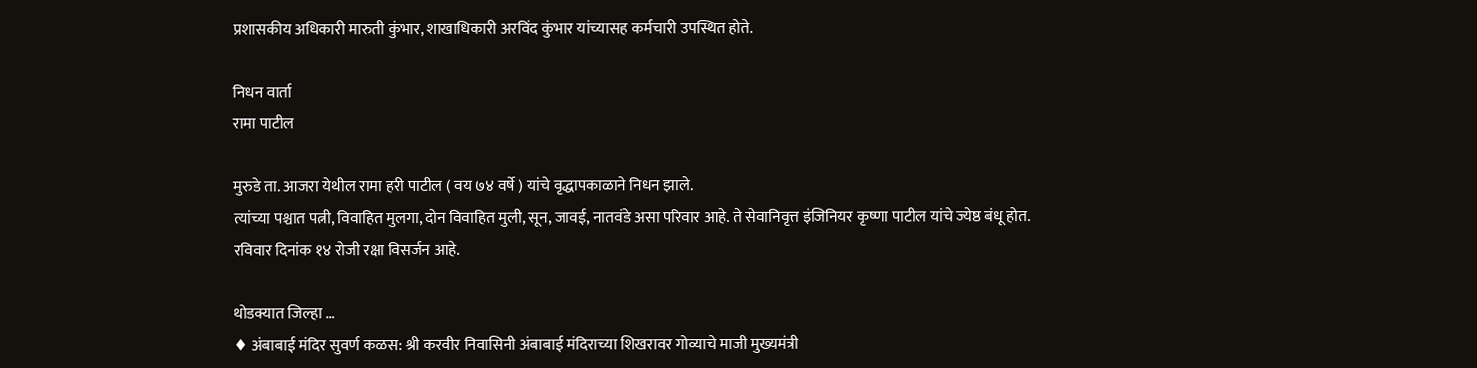प्रशासकीय अधिकारी मारुती कुंभार, शाखाधिकारी अरविंद कुंभार यांच्यासह कर्मचारी उपस्थित होते.

निधन वार्ता
रामा पाटील

मुरुडे ता. आजरा येथील रामा हरी पाटील ( वय ७४ वर्षे ) यांचे वृद्धापकाळाने निधन झाले.
त्यांच्या पश्चात पत्नी, विवाहित मुलगा, दोन विवाहित मुली, सून, जावई, नातवंडे असा परिवार आहे. ते सेवानिवृत्त इंजिनियर कृष्णा पाटील यांचे ज्येष्ठ बंधू होत.
रविवार दिनांक १४ रोजी रक्षा विसर्जन आहे.

थोडक्यात जिल्हा …
♦ अंबाबाई मंदिर सुवर्ण कळस: श्री करवीर निवासिनी अंबाबाई मंदिराच्या शिखरावर गोव्याचे माजी मुख्यमंत्री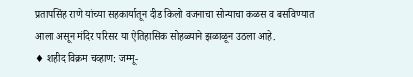प्रतापसिंह राणे यांच्या सहकार्यातून दीड किलो वजनाचा सोन्याचा कळस व बसविण्यात आला असून मंदिर परिसर या ऐतिहासिक सोहळ्याने झळाळून उठला आहे.
♦ शहीद विक्रम चव्हाण: जम्मू-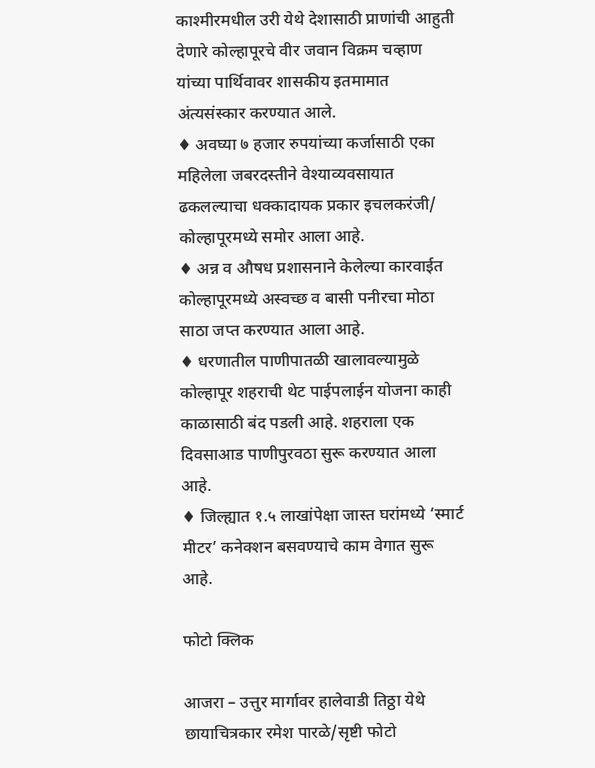काश्मीरमधील उरी येथे देशासाठी प्राणांची आहुती देणारे कोल्हापूरचे वीर जवान विक्रम चव्हाण यांच्या पार्थिवावर शासकीय इतमामात अंत्यसंस्कार करण्यात आले.
♦ अवघ्या ७ हजार रुपयांच्या कर्जासाठी एका महिलेला जबरदस्तीने वेश्याव्यवसायात ढकलल्याचा धक्कादायक प्रकार इचलकरंजी/ कोल्हापूरमध्ये समोर आला आहे.
♦ अन्न व औषध प्रशासनाने केलेल्या कारवाईत कोल्हापूरमध्ये अस्वच्छ व बासी पनीरचा मोठा साठा जप्त करण्यात आला आहे.
♦ धरणातील पाणीपातळी खालावल्यामुळे कोल्हापूर शहराची थेट पाईपलाईन योजना काही काळासाठी बंद पडली आहे. शहराला एक दिवसाआड पाणीपुरवठा सुरू करण्यात आला आहे.
♦ जिल्ह्यात १.५ लाखांपेक्षा जास्त घरांमध्ये ‘स्मार्ट मीटर’ कनेक्शन बसवण्याचे काम वेगात सुरू आहे.

फोटो क्लिक

आजरा – उत्तुर मार्गावर हालेवाडी तिठ्ठा येथे छायाचित्रकार रमेश पारळे/सृष्टी फोटो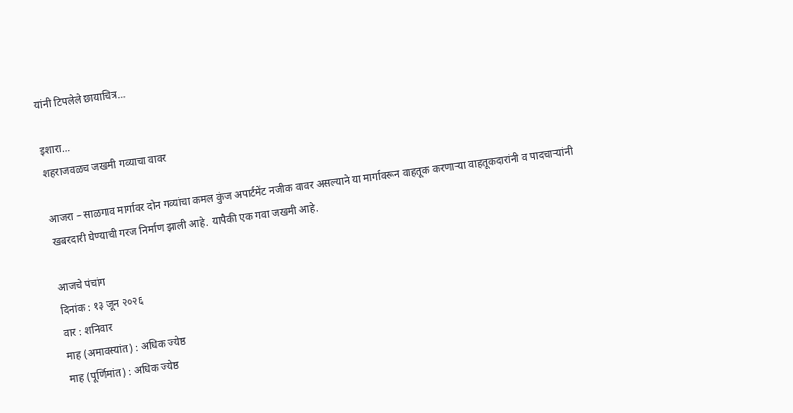यांनी टिपलेले छायाचित्र…

इशारा…
शहराजवळच जखमी गव्याचा वावर

आजरा – साळगाव मार्गावर दोन गव्यांचा कमल कुंज अपार्टमेंट नजीक वावर असल्याने या मार्गावरून वाहतूक करणाऱ्या वाहतूकदारांनी व पादचाऱ्यांनी खबरदारी घेण्याची गरज निर्माण झाली आहे. यापैकी एक गवा जखमी आहे.

आजचे पंचांग
दिनांक : १३ जून २०२६
वार : शनिवार
माह (अमावस्यांत) : अधिक ज्येष्ठ
माह (पूर्णिमांत) : अधिक ज्येष्ठ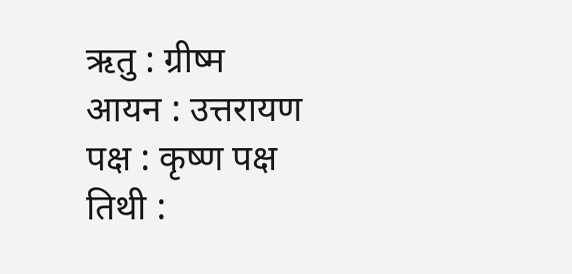ऋतु : ग्रीष्म
आयन : उत्तरायण
पक्ष : कृष्ण पक्ष
तिथी :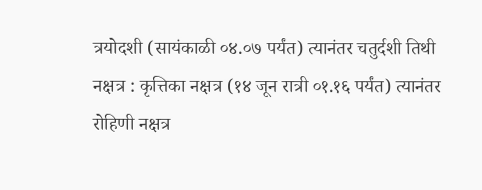त्रयोदशी (सायंकाळी ०४.०७ पर्यंत) त्यानंतर चतुर्दशी तिथी
नक्षत्र : कृत्तिका नक्षत्र (१४ जून रात्री ०१.१६ पर्यंत) त्यानंतर रोहिणी नक्षत्र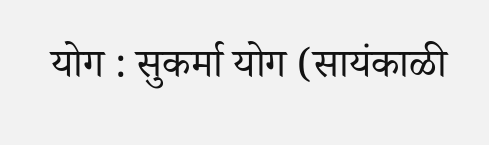योग : सुकर्मा योग (सायंकाळी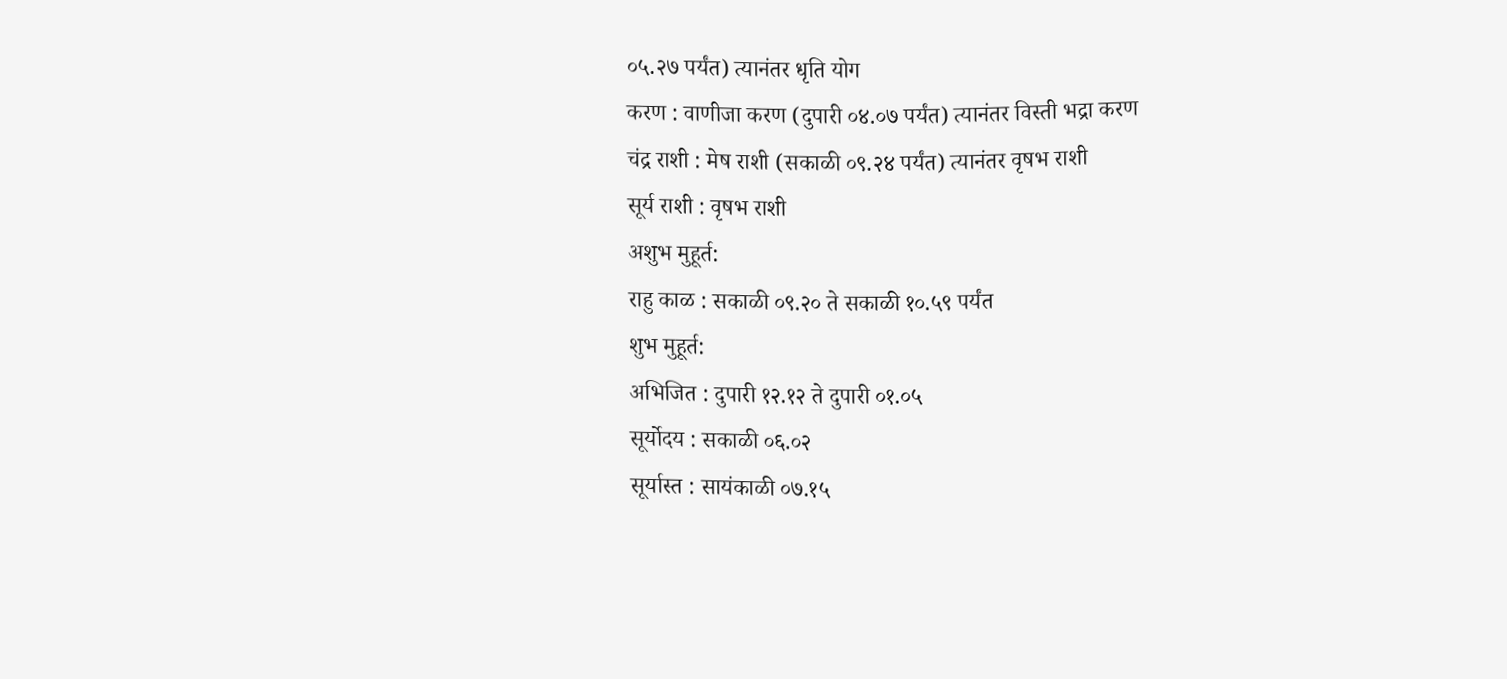०५.२७ पर्यंत) त्यानंतर धृति योग
करण : वाणीजा करण (दुपारी ०४.०७ पर्यंत) त्यानंतर विस्ती भद्रा करण
चंद्र राशी : मेष राशी (सकाळी ०९.२४ पर्यंत) त्यानंतर वृषभ राशी
सूर्य राशी : वृषभ राशी
अशुभ मुहूर्त:
राहु काळ : सकाळी ०९.२० ते सकाळी १०.५९ पर्यंत
शुभ मुहूर्त:
अभिजित : दुपारी १२.१२ ते दुपारी ०१.०५
सूर्योदय : सकाळी ०६.०२
सूर्यास्त : सायंकाळी ०७.१५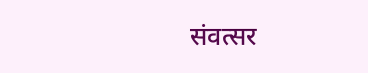संवत्सर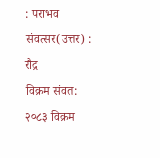: पराभव
संवत्सर(उत्तर) : रौद्र
विक्रम संवत: २०८३ विक्रम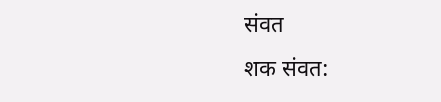संवत
शक संवत: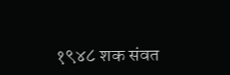१९४८ शक संवत